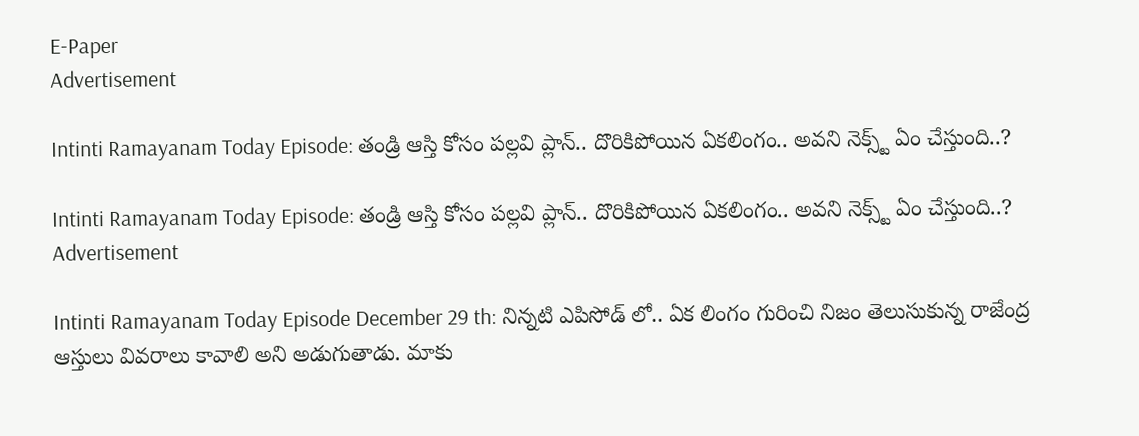E-Paper
Advertisement

Intinti Ramayanam Today Episode: తండ్రి ఆస్తి కోసం పల్లవి ప్లాన్.. దొరికిపోయిన ఏకలింగం.. అవని నెక్స్ట్ ఏం చేస్తుంది..?

Intinti Ramayanam Today Episode: తండ్రి ఆస్తి కోసం పల్లవి ప్లాన్.. దొరికిపోయిన ఏకలింగం.. అవని నెక్స్ట్ ఏం చేస్తుంది..?
Advertisement

Intinti Ramayanam Today Episode December 29 th: నిన్నటి ఎపిసోడ్ లో.. ఏక లింగం గురించి నిజం తెలుసుకున్న రాజేంద్ర ఆస్తులు వివరాలు కావాలి అని అడుగుతాడు. మాకు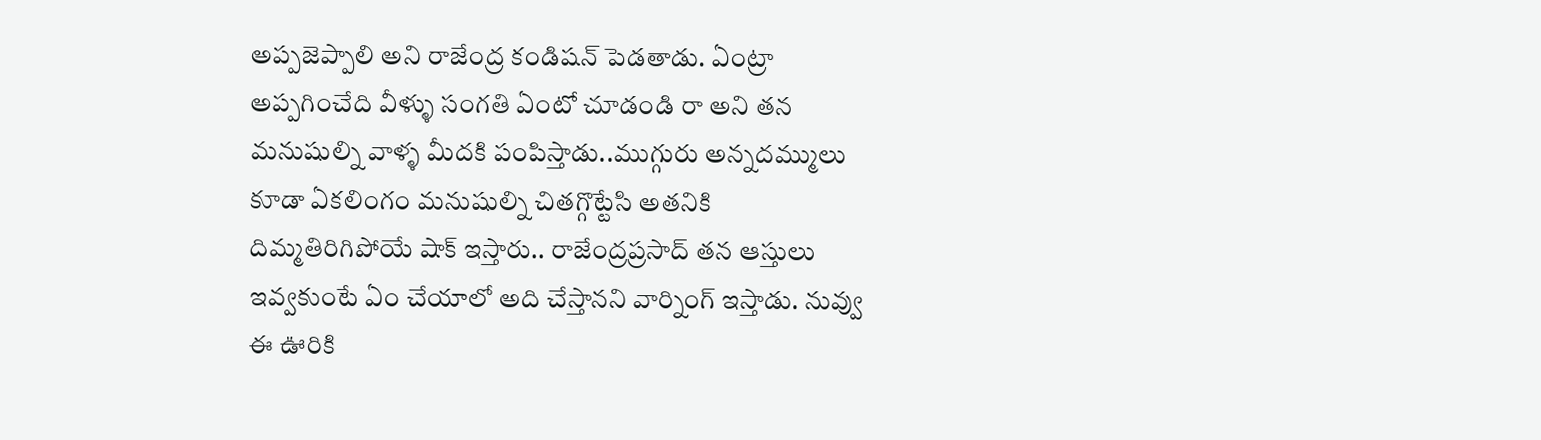అప్పజెప్పాలి అని రాజేంద్ర కండిషన్ పెడతాడు. ఏంట్రా అప్పగించేది వీళ్ళు సంగతి ఏంటో చూడండి రా అని తన మనుషుల్ని వాళ్ళ మీదకి పంపిస్తాడు..ముగ్గురు అన్నదమ్ములు కూడా ఏకలింగం మనుషుల్ని చితగ్గొట్టేసి అతనికి దిమ్మతిరిగిపోయే షాక్ ఇస్తారు.. రాజేంద్రప్రసాద్ తన ఆస్తులు ఇవ్వకుంటే ఏం చేయాలో అది చేస్తానని వార్నింగ్ ఇస్తాడు. నువ్వు ఈ ఊరికి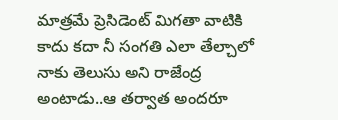మాత్రమే ప్రెసిడెంట్ మిగతా వాటికి కాదు కదా నీ సంగతి ఎలా తేల్చాలో నాకు తెలుసు అని రాజేంద్ర అంటాడు..ఆ తర్వాత అందరూ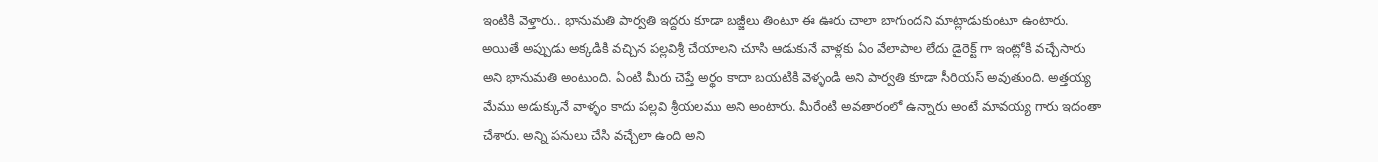ఇంటికి వెళ్తారు.. భానుమతి పార్వతి ఇద్దరు కూడా బజ్జీలు తింటూ ఈ ఊరు చాలా బాగుందని మాట్లాడుకుంటూ ఉంటారు. అయితే అప్పుడు అక్కడికి వచ్చిన పల్లవిశ్రీ చేయాలని చూసి ఆడుకునే వాళ్లకు ఏం వేలాపాల లేదు డైరెక్ట్ గా ఇంట్లోకి వచ్చేసారు అని భానుమతి అంటుంది. ఏంటి మీరు చెప్తే అర్థం కాదా బయటికి వెళ్ళండి అని పార్వతి కూడా సీరియస్ అవుతుంది. అత్తయ్య మేము అడుక్కునే వాళ్ళం కాదు పల్లవి శ్రీయలము అని అంటారు. మీరేంటి అవతారంలో ఉన్నారు అంటే మావయ్య గారు ఇదంతా చేశారు. అన్ని పనులు చేసి వచ్చేలా ఉంది అని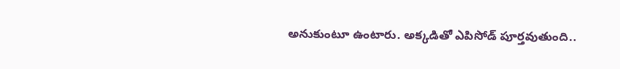అనుకుంటూ ఉంటారు. అక్కడితో ఎపిసోడ్ పూర్తవుతుంది..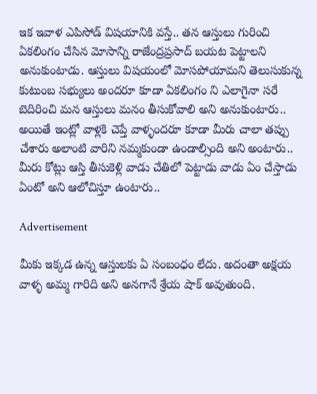ఇక ఇవాళ ఎపిసోడ్ విషయానికి వస్తే.. తన ఆస్తులు గురించి ఏకలింగం చేసిన మోసాన్ని రాజేంద్రప్రసాద్ బయట పెట్టాలని అనుకుంటాడు. ఆస్తులు విషయంలో మోసపోయామని తెలుసుకున్న కుటుంబ సభ్యులు అందరూ కూడా ఏకలింగం ని ఎలాగైనా సరే బెదిరించి మన ఆస్తులు మనం తీసుకోవాలి అని అనుకుంటారు.. అయితే ఇంట్లో వాళ్లకి చెప్తే వాళ్ళందరూ కూడా మీరు చాలా తప్పు చేశారు అలాంటి వారిని నమ్మకుండా ఉండాల్సింది అని అంటారు.. మీరు కోట్లు ఆస్తి తీసుకెళ్లి వాడు చేతిలో పెట్టాడు వాడు ఏం చేస్తాడు ఏంటో అని ఆలోచిస్తూ ఉంటారు..

Advertisement

మీకు ఇక్కడ ఉన్న ఆస్తులకు ఏ సంబంధం లేదు. అదంతా అక్షయ వాళ్ళ అమ్మ గారిది అని అనగానే శ్రేయ షాక్ అవుతుంది.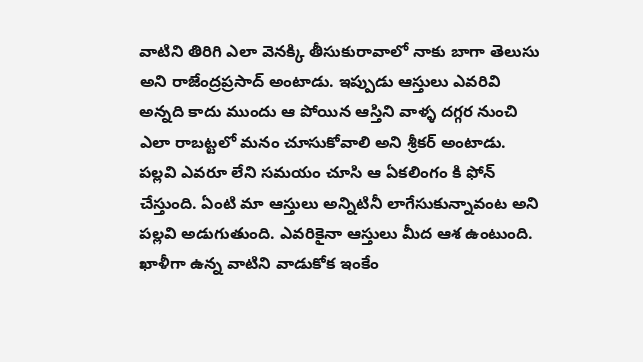వాటిని తిరిగి ఎలా వెనక్కి తీసుకురావాలో నాకు బాగా తెలుసు అని రాజేంద్రప్రసాద్ అంటాడు. ఇప్పుడు ఆస్తులు ఎవరివి అన్నది కాదు ముందు ఆ పోయిన ఆస్తిని వాళ్ళ దగ్గర నుంచి ఎలా రాబట్టలో మనం చూసుకోవాలి అని శ్రీకర్ అంటాడు. పల్లవి ఎవరూ లేని సమయం చూసి ఆ ఏకలింగం కి ఫోన్ చేస్తుంది. ఏంటి మా ఆస్తులు అన్నిటినీ లాగేసుకున్నావంట అని పల్లవి అడుగుతుంది. ఎవరికైనా ఆస్తులు మీద ఆశ ఉంటుంది. ఖాళీగా ఉన్న వాటిని వాడుకోక ఇంకేం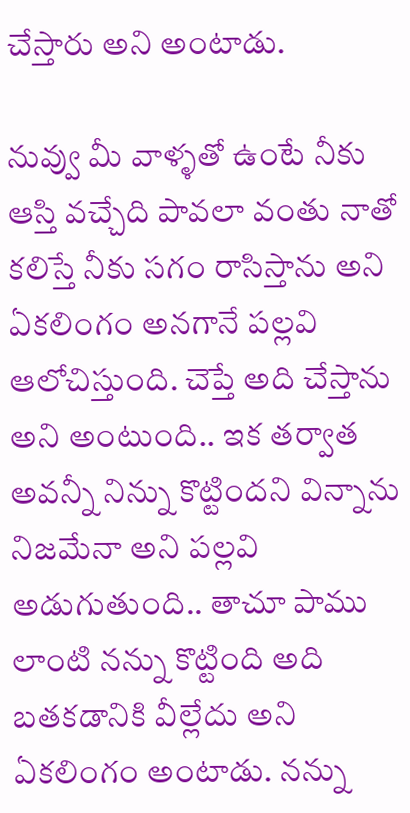చేస్తారు అని అంటాడు.

నువ్వు మీ వాళ్ళతో ఉంటే నీకు ఆస్తి వచ్చేది పావలా వంతు నాతో కలిస్తే నీకు సగం రాసిస్తాను అని ఏకలింగం అనగానే పల్లవి ఆలోచిస్తుంది. చెప్తే అది చేస్తాను అని అంటుంది.. ఇక తర్వాత అవన్నీ నిన్ను కొట్టిందని విన్నాను నిజమేనా అని పల్లవి అడుగుతుంది.. తాచూ పాము లాంటి నన్ను కొట్టింది అది బతకడానికి వీల్లేదు అని ఏకలింగం అంటాడు. నన్ను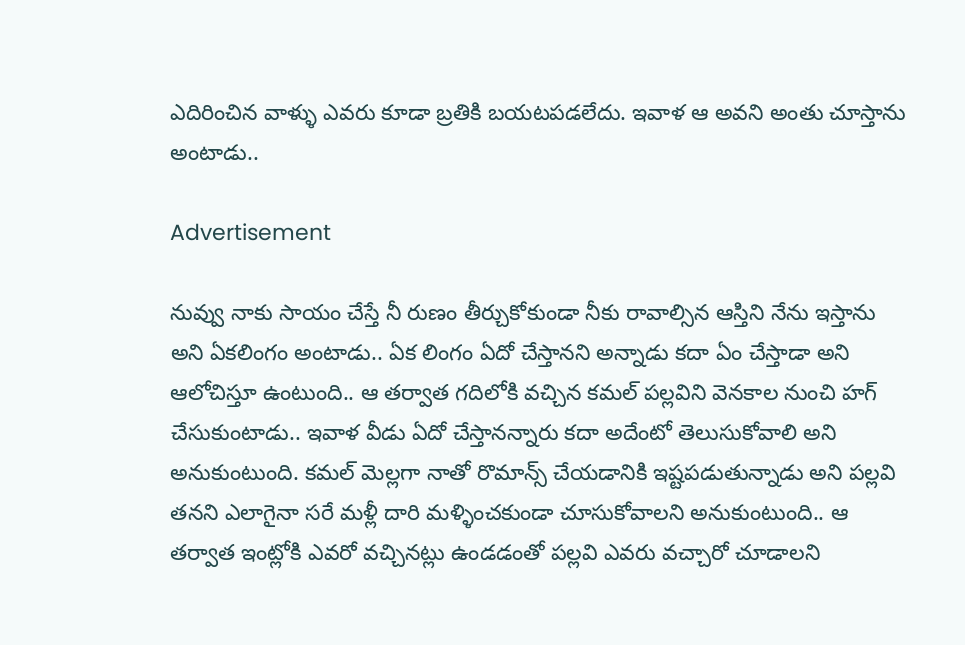ఎదిరించిన వాళ్ళు ఎవరు కూడా బ్రతికి బయటపడలేదు. ఇవాళ ఆ అవని అంతు చూస్తాను అంటాడు..

Advertisement

నువ్వు నాకు సాయం చేస్తే నీ రుణం తీర్చుకోకుండా నీకు రావాల్సిన ఆస్తిని నేను ఇస్తాను అని ఏకలింగం అంటాడు.. ఏక లింగం ఏదో చేస్తానని అన్నాడు కదా ఏం చేస్తాడా అని ఆలోచిస్తూ ఉంటుంది.. ఆ తర్వాత గదిలోకి వచ్చిన కమల్ పల్లవిని వెనకాల నుంచి హగ్ చేసుకుంటాడు.. ఇవాళ వీడు ఏదో చేస్తానన్నారు కదా అదేంటో తెలుసుకోవాలి అని అనుకుంటుంది. కమల్ మెల్లగా నాతో రొమాన్స్ చేయడానికి ఇష్టపడుతున్నాడు అని పల్లవి తనని ఎలాగైనా సరే మళ్లీ దారి మళ్ళించకుండా చూసుకోవాలని అనుకుంటుంది.. ఆ తర్వాత ఇంట్లోకి ఎవరో వచ్చినట్లు ఉండడంతో పల్లవి ఎవరు వచ్చారో చూడాలని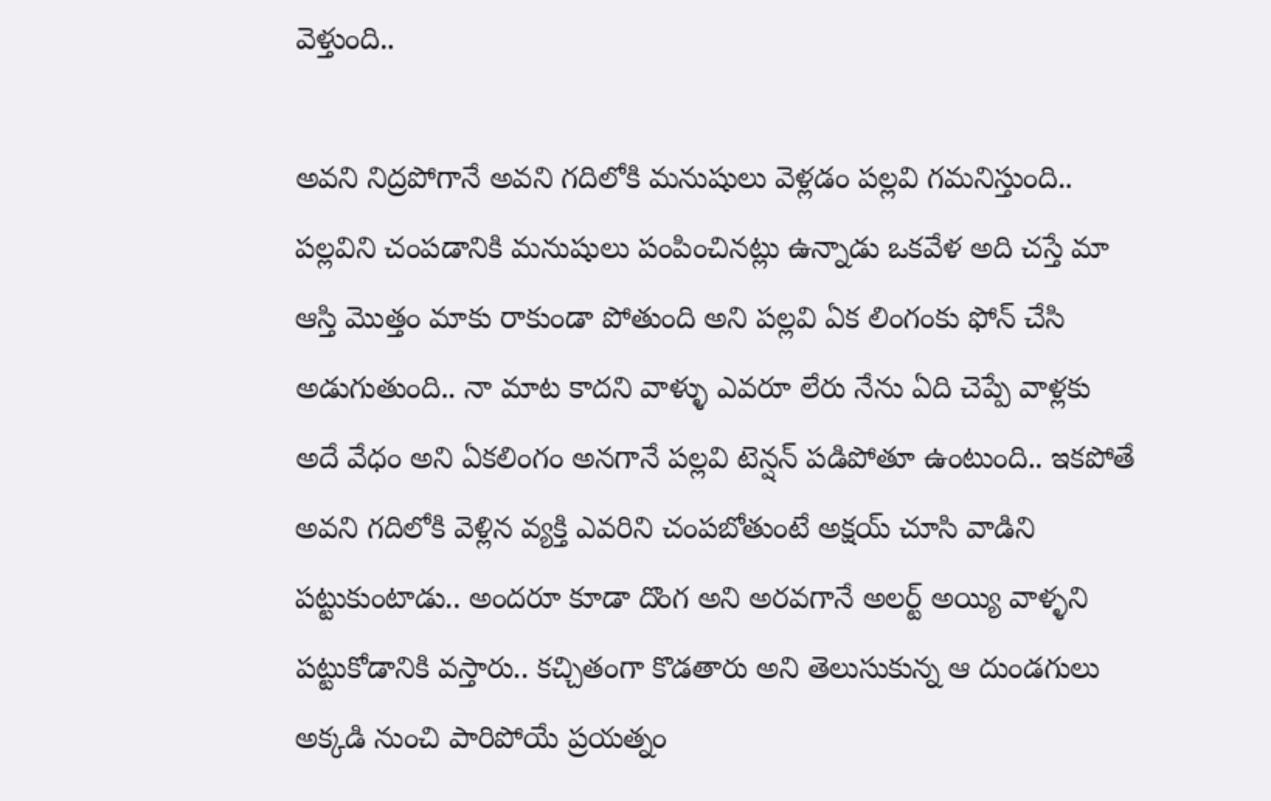వెళ్తుంది..

అవని నిద్రపోగానే అవని గదిలోకి మనుషులు వెళ్లడం పల్లవి గమనిస్తుంది.. పల్లవిని చంపడానికి మనుషులు పంపించినట్లు ఉన్నాడు ఒకవేళ అది చస్తే మా ఆస్తి మొత్తం మాకు రాకుండా పోతుంది అని పల్లవి ఏక లింగంకు ఫోన్ చేసి అడుగుతుంది.. నా మాట కాదని వాళ్ళు ఎవరూ లేరు నేను ఏది చెప్పే వాళ్లకు అదే వేధం అని ఏకలింగం అనగానే పల్లవి టెన్షన్ పడిపోతూ ఉంటుంది.. ఇకపోతే అవని గదిలోకి వెళ్లిన వ్యక్తి ఎవరిని చంపబోతుంటే అక్షయ్ చూసి వాడిని పట్టుకుంటాడు.. అందరూ కూడా దొంగ అని అరవగానే అలర్ట్ అయ్యి వాళ్ళని పట్టుకోడానికి వస్తారు.. కచ్చితంగా కొడతారు అని తెలుసుకున్న ఆ దుండగులు అక్కడి నుంచి పారిపోయే ప్రయత్నం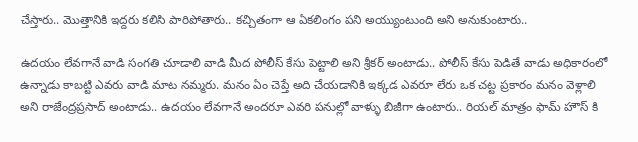చేస్తారు.. మొత్తానికి ఇద్దరు కలిసి పారిపోతారు.. కచ్చితంగా ఆ ఏకలింగం పని అయ్యుంటుంది అని అనుకుంటారు..

ఉదయం లేవగానే వాడి సంగతి చూడాలి వాడి మీద పోలీస్ కేసు పెట్టాలి అని శ్రీకర్ అంటాడు.. పోలీస్ కేసు పెడితే వాడు అధికారంలో ఉన్నాడు కాబట్టి ఎవరు వాడి మాట నమ్మరు. మనం ఏం చెప్తే అది చేయడానికి ఇక్కడ ఎవరూ లేరు ఒక చట్ట ప్రకారం మనం వెళ్లాలి అని రాజేంద్రప్రసాద్ అంటాడు.. ఉదయం లేవగానే అందరూ ఎవరి పనుల్లో వాళ్ళు బిజీగా ఉంటారు.. రియల్ మాత్రం ఫామ్ హౌస్ కి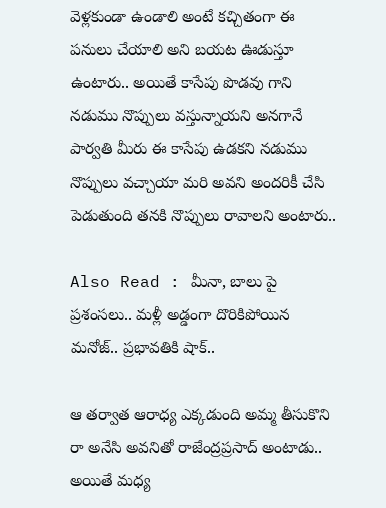వెళ్లకుండా ఉండాలి అంటే కచ్చితంగా ఈ పనులు చేయాలి అని బయట ఊడుస్తూ ఉంటారు.. అయితే కాసేపు పొడవు గాని నడుము నొప్పులు వస్తున్నాయని అనగానే పార్వతి మీరు ఈ కాసేపు ఉడకని నడుము నొప్పులు వచ్చాయా మరి అవని అందరికీ చేసి పెడుతుంది తనకి నొప్పులు రావాలని అంటారు..

Also Read : మీనా, బాలు పై ప్రశంసలు.. మళ్లీ అడ్డంగా దొరికిపోయిన మనోజ్.. ప్రభావతికి షాక్..

ఆ తర్వాత ఆరాధ్య ఎక్కడుంది అమ్మ తీసుకొని రా అనేసి అవనితో రాజేంద్రప్రసాద్ అంటాడు.. అయితే మధ్య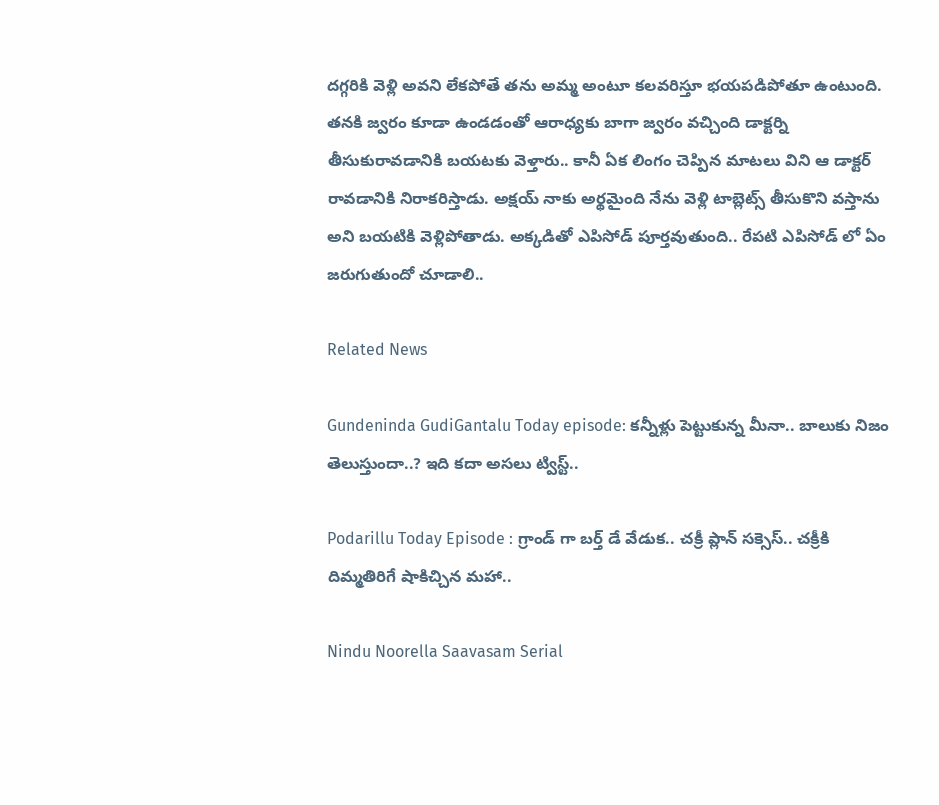దగ్గరికి వెళ్లి అవని లేకపోతే తను అమ్మ అంటూ కలవరిస్తూ భయపడిపోతూ ఉంటుంది. తనకి జ్వరం కూడా ఉండడంతో ఆరాధ్యకు బాగా జ్వరం వచ్చింది డాక్టర్ని తీసుకురావడానికి బయటకు వెళ్తారు.. కానీ ఏక లింగం చెప్పిన మాటలు విని ఆ డాక్టర్ రావడానికి నిరాకరిస్తాడు. అక్షయ్ నాకు అర్థమైంది నేను వెళ్లి టాబ్లెట్స్ తీసుకొని వస్తాను అని బయటికి వెళ్లిపోతాడు. అక్కడితో ఎపిసోడ్ పూర్తవుతుంది.. రేపటి ఎపిసోడ్ లో ఏం జరుగుతుందో చూడాలి..

Related News

Gundeninda GudiGantalu Today episode: కన్నీళ్లు పెట్టుకున్న మీనా.. బాలుకు నిజం తెలుస్తుందా..? ఇది కదా అసలు ట్విస్ట్..

Podarillu Today Episode : గ్రాండ్ గా బర్త్ డే వేడుక.. చక్రీ ప్లాన్ సక్సెస్.. చక్రీకి దిమ్మతిరిగే షాకిచ్చిన మహా..

Nindu Noorella Saavasam Serial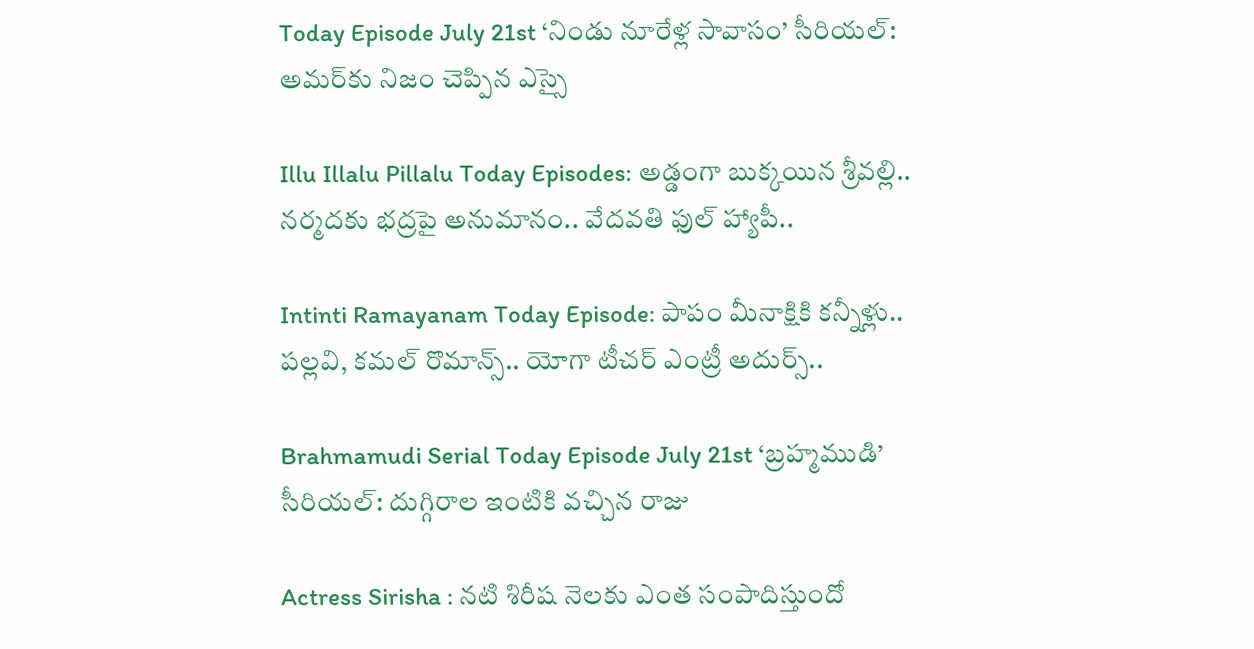Today Episode July 21st ‘నిండు నూరేళ్ల సావాసం’ సీరియల్‌: అమర్‌కు నిజం చెప్పిన ఎస్సై

Illu Illalu Pillalu Today Episodes: అడ్డంగా బుక్కయిన శ్రీవల్లి.. నర్మదకు భద్రపై అనుమానం.. వేదవతి ఫుల్ హ్యాపీ..

Intinti Ramayanam Today Episode: పాపం మీనాక్షికి కన్నీళ్లు.. పల్లవి, కమల్ రొమాన్స్.. యోగా టీచర్ ఎంట్రీ అదుర్స్..

Brahmamudi Serial Today Episode July 21st ‘బ్రహ్మముడి’ సీరియల్‌: దుగ్గిరాల ఇంటికి వచ్చిన రాజు

Actress Sirisha : నటి శిరీష నెలకు ఎంత సంపాదిస్తుందో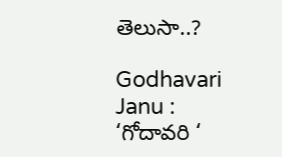తెలుసా..?

Godhavari Janu : ‘గోదావరి ‘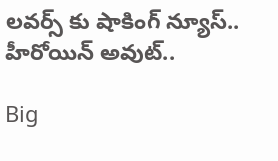లవర్స్ కు షాకింగ్ న్యూస్.. హీరోయిన్ అవుట్..

Big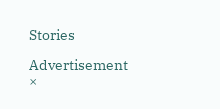Stories

Advertisement
×